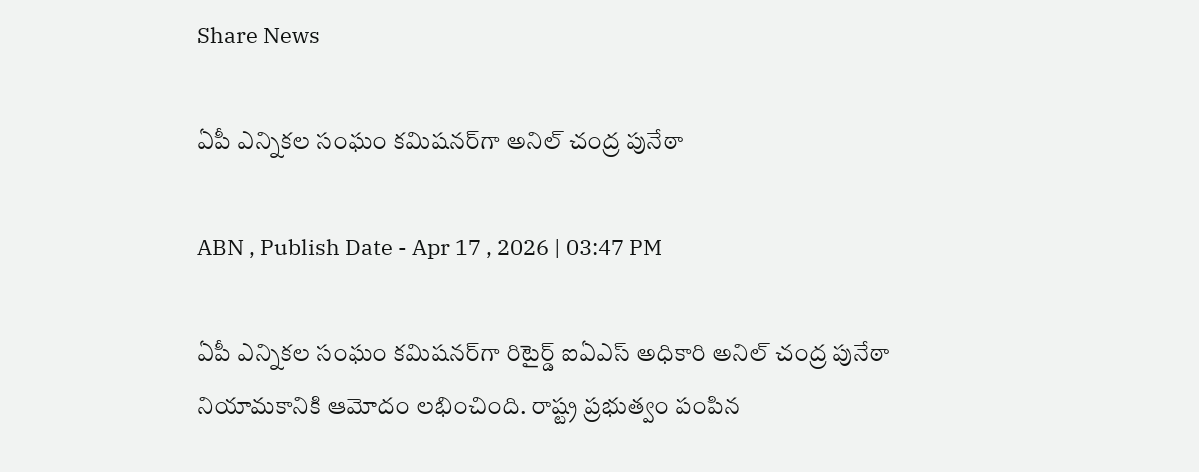Share News

ఏపీ ఎన్నికల సంఘం కమిషనర్‌గా అనిల్ చంద్ర పునేఠా

ABN , Publish Date - Apr 17 , 2026 | 03:47 PM

ఏపీ ఎన్నికల సంఘం కమిషనర్‌గా రిటైర్డ్ ఐఏఎస్ అధికారి అనిల్ చంద్ర పునేఠా నియామకానికి ఆమోదం లభించింది. రాష్ట్ర ప్రభుత్వం పంపిన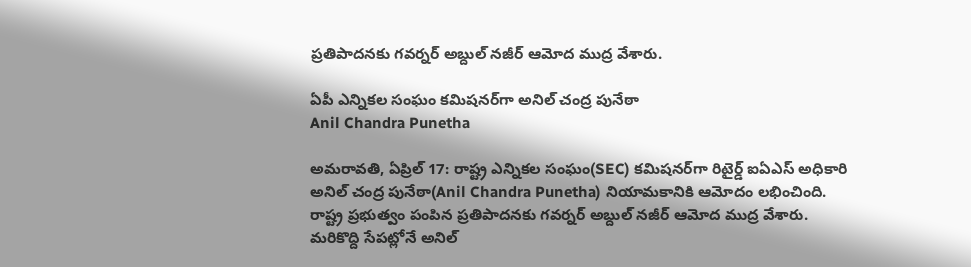ప్రతిపాదనకు గవర్నర్ అబ్దుల్ నజీర్ ఆమోద ముద్ర వేశారు.

ఏపీ ఎన్నికల సంఘం కమిషనర్‌గా అనిల్ చంద్ర పునేఠా
Anil Chandra Punetha

అమరావతి, ఏప్రిల్ 17: రాష్ట్ర ఎన్నికల సంఘం(SEC) కమిషనర్‌గా రిటైర్డ్ ఐఏఎస్ అధికారి అనిల్ చంద్ర పునేఠా(Anil Chandra Punetha) నియామకానికి ఆమోదం లభించింది. రాష్ట్ర ప్రభుత్వం పంపిన ప్రతిపాదనకు గవర్నర్ అబ్దుల్ నజీర్ ఆమోద ముద్ర వేశారు. మరికొద్ది సేపట్లోనే అనిల్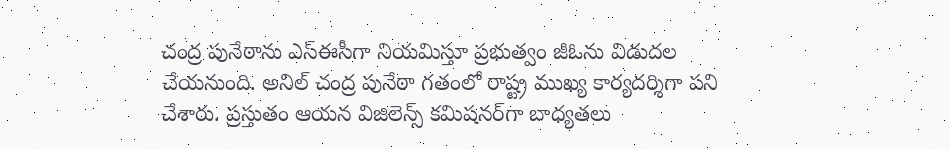చంద్ర పునేఠాను ఎస్‌ఈసీగా నియమిస్తూ ప్రభుత్వం జీఓను విడుదల చేయనుంది. అనిల్ చంద్ర పునేఠా గతంలో రాష్ట్ర ముఖ్య కార్యదర్శిగా పని చేశారు. ప్రస్తుతం ఆయన విజిలెన్స్ కమిషనర్‌గా బాధ్యతలు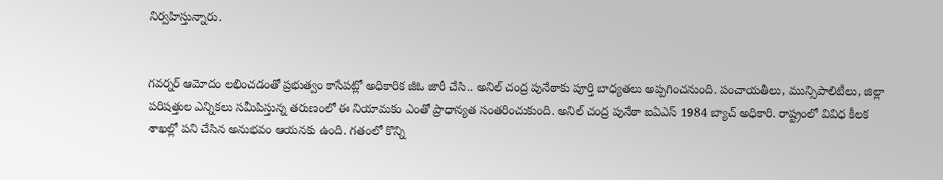నిర్వహిస్తున్నారు.


గవర్నర్ ఆమోదం లభించడంతో ప్రభుత్వం కాసేపట్లో అధికారిక జీఓ జారీ చేసి.. అనిల్ చంద్ర పునేఠాకు పూర్తి బాధ్యతలు అప్పగించనుంది. పంచాయతీలు, మున్సిపాలిటీలు, జిల్లా పరిషత్తుల ఎన్నికలు సమీపిస్తున్న తరుణంలో ఈ నియామకం ఎంతో ప్రాధాన్యత సంతరించుకుంది. అనిల్ చంద్ర పునేఠా ఐఏఎస్ 1984 బ్యాచ్ అధికారి. రాష్ట్రంలో వివిధ కీలక శాఖల్లో పని చేసిన అనుభవం ఆయనకు ఉంది. గతంలో కొన్ని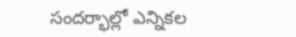సందర్భాల్లో ఎన్నికల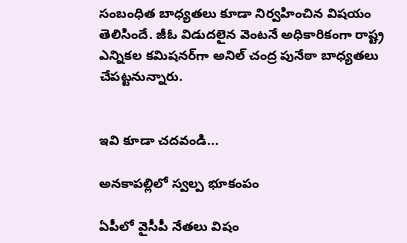సంబంధిత బాధ్యతలు కూడా నిర్వహించిన విషయం తెలిసిందే. జీఓ విడుదలైన వెంటనే అధికారికంగా రాష్ట్ర ఎన్నికల కమిషనర్‌గా అనిల్ చంద్ర పునేఠా బాధ్యతలు చేపట్టనున్నారు.


ఇవి కూడా చదవండి...

అనకాపల్లిలో స్వల్ప భూకంపం

ఏపీలో వైసీపీ నేతలు విషం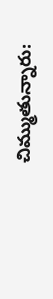చిమ్ముతున్నారు: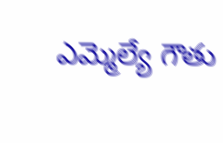ఎమ్మెల్యే గౌతు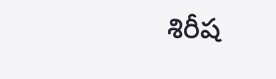శిరీష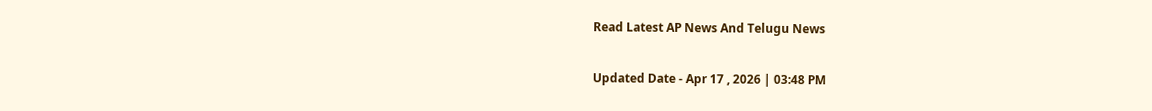Read Latest AP News And Telugu News

Updated Date - Apr 17 , 2026 | 03:48 PM